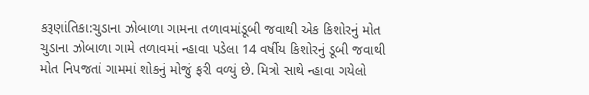કરૂણાંતિકા:ચુડાના ઝોબાળા ગામના તળાવમાંડૂબી જવાથી એક કિશોરનું મોત
ચુડાના ઝોબાળા ગામે તળાવમાં ન્હાવા પડેલા 14 વર્ષીય કિશોરનું ડૂબી જવાથી મોત નિપજતાં ગામમાં શોકનું મોજું ફરી વળ્યું છે. મિત્રો સાથે ન્હાવા ગયેલો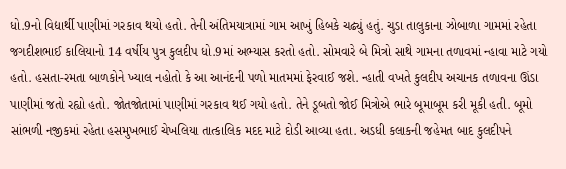ધો.9નો વિદ્યાર્થી પાણીમાં ગરકાવ થયો હતો. તેની અંતિમયાત્રામાં ગામ આખું હિબકે ચઢ્યું હતું. ચુડા તાલુકાના ઝોબાળા ગામમાં રહેતા જગદીશભાઈ કાલિયાનો 14 વર્ષીય પુત્ર કુલદીપ ધો.9માં અભ્યાસ કરતો હતો. સોમવારે બે મિત્રો સાથે ગામના તળાવમાં ન્હાવા માટે ગયો હતો. હસતા-રમતા બાળકોને ખ્યાલ નહોતો કે આ આનંદની પળો માતમમાં ફેરવાઈ જશે. ન્હાતી વખતે કુલદીપ અચાનક તળાવના ઊંડા પાણીમાં જતો રહ્યો હતો. જોતજોતામાં પાણીમાં ગરકાવ થઈ ગયો હતો. તેને ડૂબતો જોઈ મિત્રોએ ભારે બૂમાબૂમ કરી મૂકી હતી. બૂમો સાંભળી નજીકમાં રહેતા હસમુખભાઈ ચેખલિયા તાત્કાલિક મદદ માટે દોડી આવ્યા હતા. અડધી કલાકની જહેમત બાદ કુલદીપને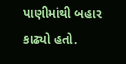પાણીમાંથી બહાર કાઢ્યો હતો.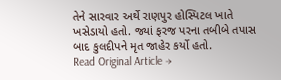તેને સારવાર અર્થે રાણપુર હોસ્પિટલ ખાતે ખસેડાયો હતો. જ્યાં ફરજ પરના તબીબે તપાસ બાદ કુલદીપને મૃત જાહેર કર્યો હતો.
Read Original Article →